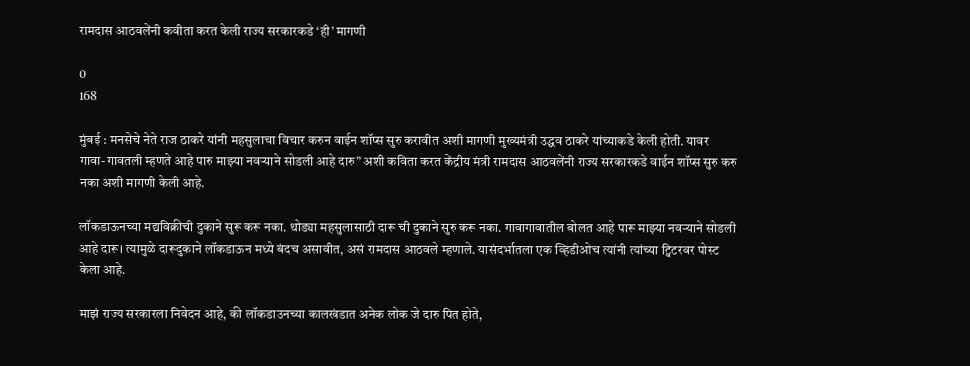रामदास आठवलेंनी कवीता करत केली राज्य सरकारकडे ‘ही’ मागणी

0
168

मुंबई : मनसेचे नेते राज ठाकरे यांनी महसुलाचा विचार करुन वाईन शॉप्स सुरु करावीत अशी मागणी मुख्यमंत्री उद्धव ठाकरे यांच्याकडे केली होती. यावर गावा-गावतली म्हणते आहे पारु माझ्या नवऱ्याने सोडली आहे दारु” अशी कविता करत केंद्रीय मंत्री रामदास आठवलेंनी राज्य सरकारकडे वाईन शॉप्स सुरु करु नका अशी मागणी केली आहे.

लॉकडाऊनच्या मद्यविक्रीची दुकाने सुरू करू नका. थोड्या महसुलासाठी दारू ची दुकाने सुरु करू नका. गावागावातील बोलत आहे पारू माझ्या नवऱ्याने सोडली आहे दारू। त्यामुळे दारूदुकाने लॉकडाऊन मध्ये बंदच असावीत, असं रामदास आठवले म्हणाले. यासंदर्भातला एक व्हिडीओच त्यांनी त्यांच्या ट्विटरवर पोस्ट केला आहे.

माझं राज्य सरकारला निवेदन आहे, की लॉकडाउनच्या कालखंडात अनेक लोक जे दारु पित होते,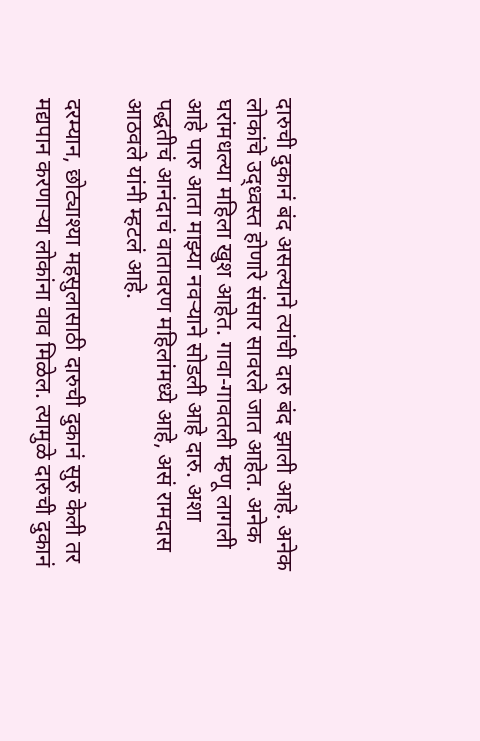दारुची दुकानं बंद असल्याने त्यांची दारु बंद झाली आहे. अनेक लोकांचे उद्ध्वस्त होणारे संसार सावरले जात आहेत. अनेक घरांमधल्या महिला खुश आहेत. गावा-गावतली म्हणू लागली आहे पारु आता माझ्या नवऱ्याने सोडली आहे दारु. अशा पद्धतीचं आनंदाचं वातावरण महिलांमध्ये आहे, असं रामदास आठवले यांनी म्हटलं आहे.

दरम्यान, छोट्याश्या महसुलासाठी दारुची दुकानं सुरु केली तर मद्यपान करणाऱ्या लोकांना वाव मिळेल. त्यामुळे दारुची दुकानं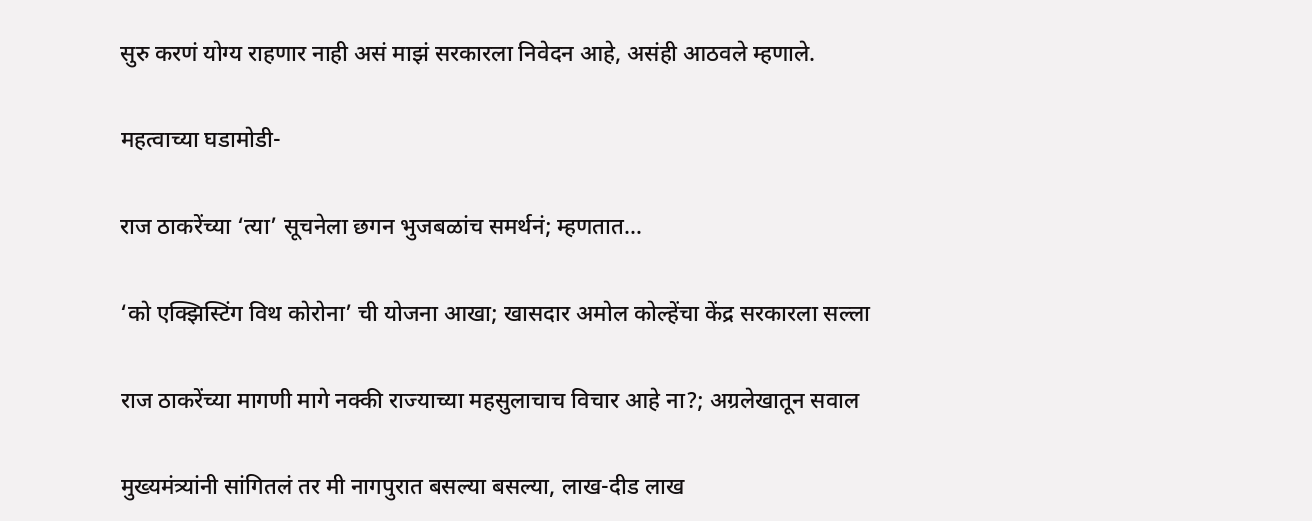सुरु करणं योग्य राहणार नाही असं माझं सरकारला निवेदन आहे, असंही आठवले म्हणाले.

महत्वाच्या घडामोडी-

राज ठाकरेंच्या ‘त्या’ सूचनेला छगन भुजबळांच समर्थनं; म्हणतात…

‘को एक्झिस्टिंग विथ कोरोना’ ची योजना आखा; खासदार अमोल कोल्हेंचा केंद्र सरकारला सल्ला

राज ठाकरेंच्या मागणी मागे नक्की राज्याच्या महसुलाचाच विचार आहे ना?; अग्रलेखातून सवाल

मुख्यमंत्र्यांनी सांगितलं तर मी नागपुरात बसल्या बसल्या, लाख-दीड लाख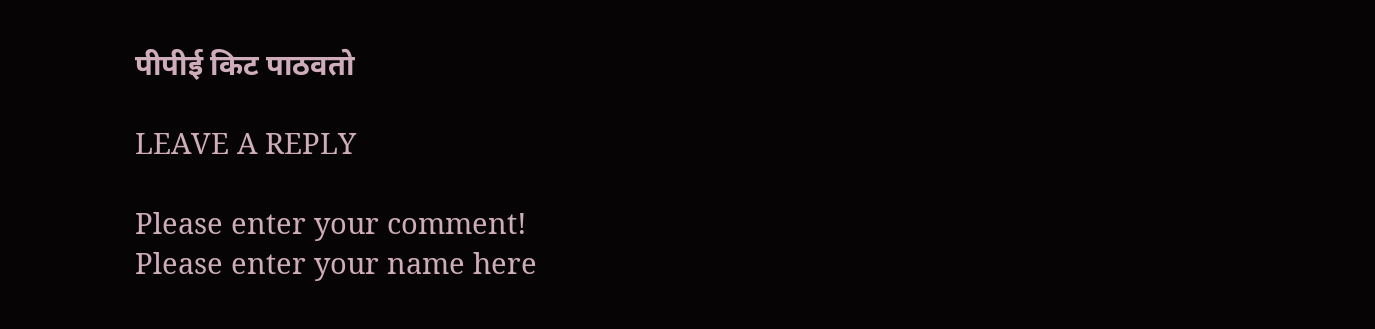पीपीई किट पाठवतो

LEAVE A REPLY

Please enter your comment!
Please enter your name here